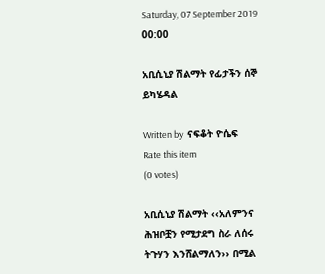Saturday, 07 September 2019 00:00

አቢሲኒያ ሽልማት የፊታችን ሰኞ ይካሄዳል

Written by  ናፍቆት ዮሴፍ
Rate this item
(0 votes)

አቢሲኒያ ሽልማት ‹‹አለምንና ሕዝቦቿን የሚታደግ ስራ ለሰሩ ትጉሃን እንሸልማለን›› በሚል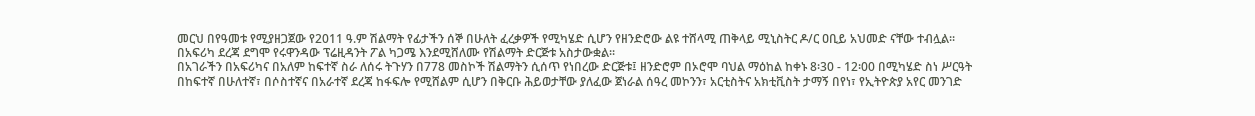መርህ በየዓመቱ የሚያዘጋጀው የ2011 ዓ.ም ሽልማት የፊታችን ሰኞ በሁለት ፈረቃዎች የሚካሄድ ሲሆን የዘንድሮው ልዩ ተሸላሚ ጠቅላይ ሚኒስትር ዶ/ር ዐቢይ አህመድ ናቸው ተብሏል፡፡ በአፍሪካ ደረጃ ደግሞ የሩዋንዳው ፕሬዚዳንት ፖል ካጋሜ እንደሚሸለሙ የሽልማት ድርጅቱ አስታውቋል፡፡
በአገራችን በአፍሪካና በአለም ከፍተኛ ስራ ለሰሩ ትጉሃን በ778 መስኮች ሽልማትን ሲሰጥ የነበረው ድርጅቱ፤ ዘንድሮም በኦሮሞ ባህል ማዕከል ከቀኑ 8፡30 - 12፡00 በሚካሄድ ስነ ሥርዓት በከፍተኛ በሁለተኛ፣ በሶስተኛና በአራተኛ ደረጃ ከፋፍሎ የሚሸልም ሲሆን በቅርቡ ሕይወታቸው ያለፈው ጀነራል ሰዓረ መኮንን፣ አርቲስትና አክቲቪስት ታማኝ በየነ፣ የኢትዮጵያ አየር መንገድ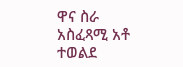ዋና ስራ አስፈጻሚ አቶ ተወልደ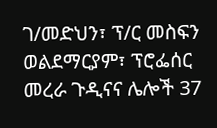ገ/መድህን፣ ፕ/ር መስፍን ወልደማርያም፣ ፕሮፌሰር መረራ ጉዲናና ሌሎች 37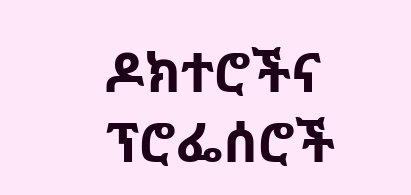ዶክተሮችና ፕሮፌሰሮች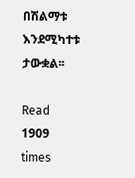በሽልማቱ እንደሚካተቱ ታውቋል፡፡

Read 1909 times